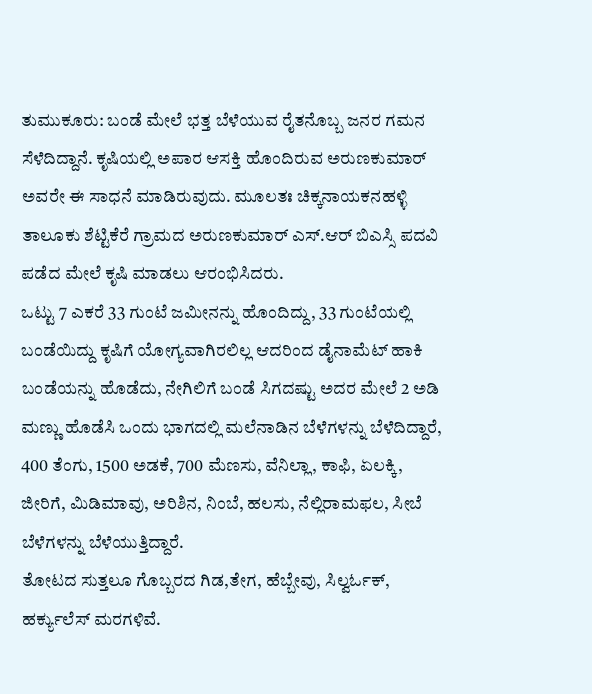ತುಮುಕೂರು: ಬಂಡೆ ಮೇಲೆ ಭತ್ತ ಬೆಳೆಯುವ ರೈತನೊಬ್ಬ ಜನರ ಗಮನ ಸೆಳೆದಿದ್ದಾನೆ. ಕೃಷಿಯಲ್ಲಿ ಅಪಾರ ಆಸಕ್ತಿ ಹೊಂದಿರುವ ಅರುಣಕುಮಾರ್ ಅವರೇ ಈ ಸಾಧನೆ ಮಾಡಿರುವುದು. ಮೂಲತಃ ಚಿಕ್ಕನಾಯಕನಹಳ್ಳಿ ತಾಲೂಕು ಶೆಟ್ಟಿಕೆರೆ ಗ್ರಾಮದ ಅರುಣಕುಮಾರ್ ಎಸ್.ಆರ್ ಬಿಎಸ್ಸಿ ಪದವಿ ಪಡೆದ ಮೇಲೆ ಕೃಷಿ ಮಾಡಲು ಆರಂಭಿಸಿದರು.
ಒಟ್ಟು 7 ಎಕರೆ 33 ಗುಂಟೆ ಜಮೀನನ್ನು ಹೊಂದಿದ್ದು, 33 ಗುಂಟೆಯಲ್ಲಿ ಬಂಡೆಯಿದ್ದು ಕೃಷಿಗೆ ಯೋಗ್ಯವಾಗಿರಲಿಲ್ಲ ಆದರಿಂದ ಡೈನಾಮೆಟ್ ಹಾಕಿ ಬಂಡೆಯನ್ನು ಹೊಡೆದು, ನೇಗಿಲಿಗೆ ಬಂಡೆ ಸಿಗದಷ್ಟು ಅದರ ಮೇಲೆ 2 ಅಡಿ ಮಣ್ಣು ಹೊಡೆಸಿ ಒಂದು ಭಾಗದಲ್ಲಿ ಮಲೆನಾಡಿನ ಬೆಳೆಗಳನ್ನು ಬೆಳೆದಿದ್ದಾರೆ, 400 ತೆಂಗು, 1500 ಅಡಕೆ, 700 ಮೆಣಸು, ವೆನಿಲ್ಲಾ, ಕಾಫಿ, ಏಲಕ್ಕಿ, ಜೀರಿಗೆ, ಮಿಡಿಮಾವು, ಅರಿಶಿನ, ನಿಂಬೆ, ಹಲಸು, ನೆಲ್ಲಿರಾಮಫಲ, ಸೀಬೆ ಬೆಳೆಗಳನ್ನು ಬೆಳೆಯುತ್ತಿದ್ದಾರೆ.
ತೋಟದ ಸುತ್ತಲೂ ಗೊಬ್ಬರದ ಗಿಡ,ತೇಗ, ಹೆಬ್ಬೇವು, ಸಿಲ್ವರ್ಓಕ್, ಹರ್ಕ್ಯುಲೆಸ್ ಮರಗಳಿವೆ.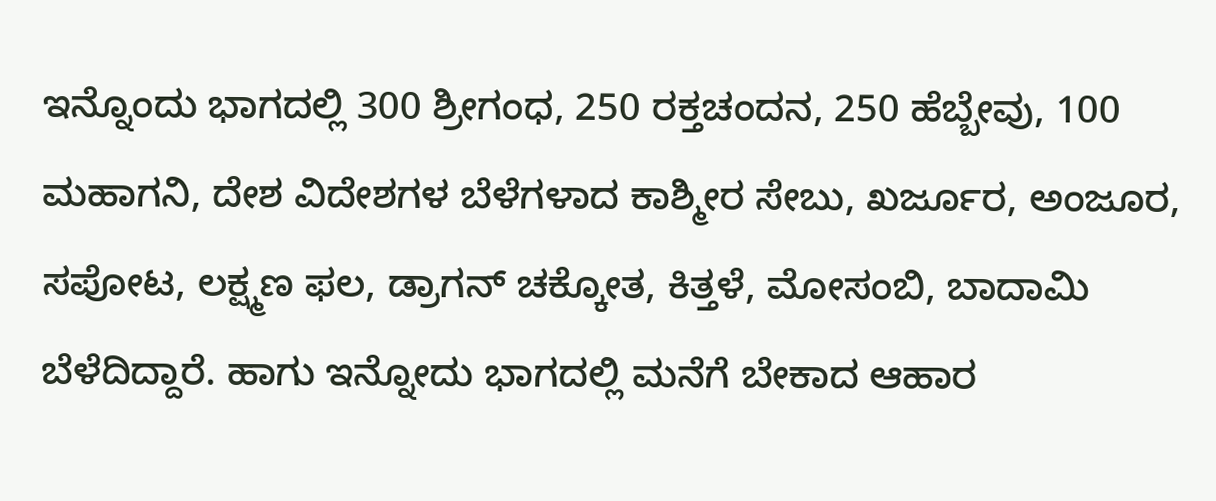ಇನ್ನೊಂದು ಭಾಗದಲ್ಲಿ 300 ಶ್ರೀಗಂಧ, 250 ರಕ್ತಚಂದನ, 250 ಹೆಬ್ಬೇವು, 100 ಮಹಾಗನಿ, ದೇಶ ವಿದೇಶಗಳ ಬೆಳೆಗಳಾದ ಕಾಶ್ಮೀರ ಸೇಬು, ಖರ್ಜೂರ, ಅಂಜೂರ, ಸಪೋಟ, ಲಕ್ಷ್ಮಣ ಫಲ, ಡ್ರಾಗನ್ ಚಕ್ಕೋತ, ಕಿತ್ತಳೆ, ಮೋಸಂಬಿ, ಬಾದಾಮಿ ಬೆಳೆದಿದ್ದಾರೆ. ಹಾಗು ಇನ್ನೋದು ಭಾಗದಲ್ಲಿ ಮನೆಗೆ ಬೇಕಾದ ಆಹಾರ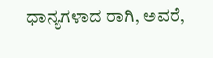ಧಾನ್ಯಗಳಾದ ರಾಗಿ, ಅವರೆ,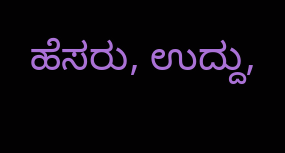ಹೆಸರು, ಉದ್ದು,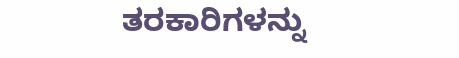ತರಕಾರಿಗಳನ್ನು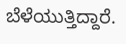ಬೆಳೆಯುತ್ತಿದ್ದಾರೆ.